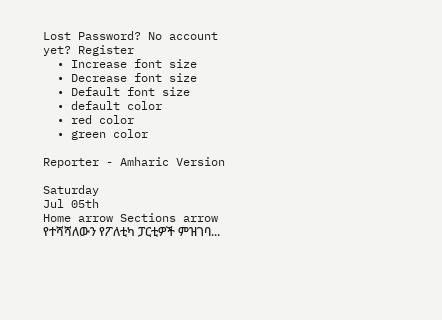Lost Password? No account yet? Register
  • Increase font size
  • Decrease font size
  • Default font size
  • default color
  • red color
  • green color

Reporter - Amharic Version

Saturday
Jul 05th
Home arrow Sections arrow የተሻሻለውን የፖለቲካ ፓርቲዎች ምዝገባ...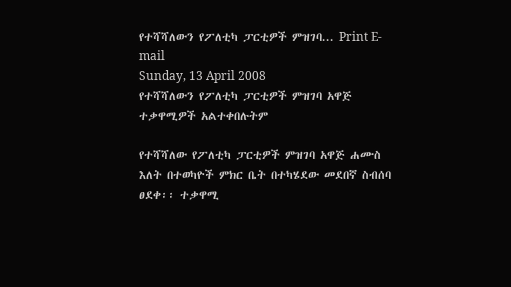የተሻሻለውን የፖለቲካ ፓርቲዎች ምዝገባ... Print E-mail
Sunday, 13 April 2008
የተሻሻለውን የፖለቲካ ፓርቲዎች ምዝገባ አዋጅ ተቃዋሚዎች አልተቀበሉትም

የተሻሻለው የፖለቲካ ፓርቲዎች ምዝገባ አዋጅ ሐሙስ እለት በተወካዮች ምክር ቤት በተካሄደው መደበኛ ስብሰባ ፀደቀ፡፡ ተቃዋሚ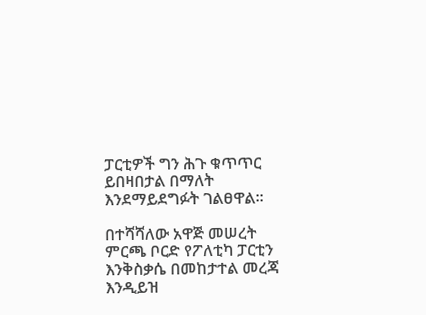ፓርቲዎች ግን ሕጉ ቁጥጥር ይበዛበታል በማለት እንደማይደግፉት ገልፀዋል፡፡

በተሻሻለው አዋጅ መሠረት ምርጫ ቦርድ የፖለቲካ ፓርቲን እንቅስቃሴ በመከታተል መረጃ እንዲይዝ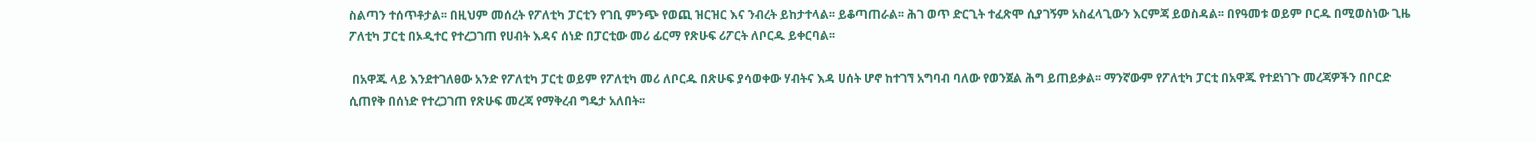ስልጣን ተሰጥቶታል፡፡ በዚህም መሰረት የፖለቲካ ፓርቲን የገቢ ምንጭ የወጪ ዝርዝር እና ንብረት ይከታተላል፡፡ ይቆጣጠራል፡፡ ሕገ ወጥ ድርጊት ተፈጽሞ ሲያገኝም አስፈላጊውን እርምጃ ይወስዳል፡፡ በየዓመቱ ወይም ቦርዱ በሚወስነው ጊዜ ፖለቲካ ፓርቲ በኦዲተር የተረጋገጠ የሀብት እዳና ሰነድ በፓርቲው መሪ ፊርማ የጽሁፍ ሪፖርት ለቦርዱ ይቀርባል፡፡

 በአዋጁ ላይ እንደተገለፀው አንድ የፖለቲካ ፓርቲ ወይም የፖለቲካ መሪ ለቦርዱ በጽሁፍ ያሳወቀው ሃብትና እዳ ሀሰት ሆኖ ከተገኘ አግባብ ባለው የወንጀል ሕግ ይጠይቃል፡፡ ማንኛውም የፖለቲካ ፓርቲ በአዋጁ የተደነገጉ መረጃዎችን በቦርድ ሲጠየቅ በሰነድ የተረጋገጠ የጽሁፍ መረጃ የማቅረብ ግዴታ አለበት፡፡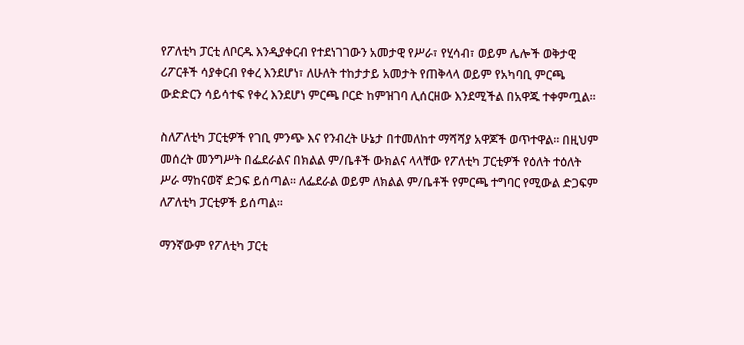የፖለቲካ ፓርቲ ለቦርዱ እንዲያቀርብ የተደነገገውን አመታዊ የሥራ፣ የሂሳብ፣ ወይም ሌሎች ወቅታዊ ሪፖርቶች ሳያቀርብ የቀረ እንደሆነ፣ ለሁለት ተከታታይ አመታት የጠቅላላ ወይም የአካባቢ ምርጫ ውድድርን ሳይሳተፍ የቀረ እንደሆነ ምርጫ ቦርድ ከምዝገባ ሊሰርዘው እንደሚችል በአዋጁ ተቀምጧል፡፡

ስለፖለቲካ ፓርቲዎች የገቢ ምንጭ እና የንብረት ሁኔታ በተመለከተ ማሻሻያ አዋጆች ወጥተዋል፡፡ በዚህም መሰረት መንግሥት በፌደራልና በክልል ም/ቤቶች ውክልና ላላቸው የፖለቲካ ፓርቲዎች የዕለት ተዕለት ሥራ ማከናወኛ ድጋፍ ይሰጣል፡፡ ለፌደራል ወይም ለክልል ም/ቤቶች የምርጫ ተግባር የሚውል ድጋፍም ለፖለቲካ ፓርቲዎች ይሰጣል፡፡

ማንኛውም የፖለቲካ ፓርቲ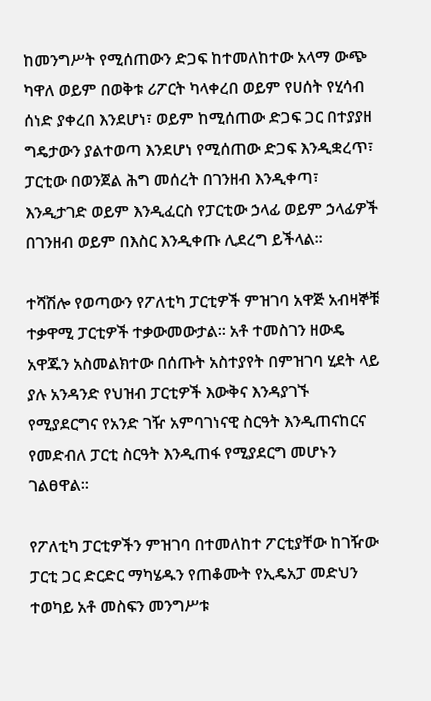ከመንግሥት የሚሰጠውን ድጋፍ ከተመለከተው አላማ ውጭ ካዋለ ወይም በወቅቱ ሪፖርት ካላቀረበ ወይም የሀሰት የሂሳብ ሰነድ ያቀረበ እንደሆነ፣ ወይም ከሚሰጠው ድጋፍ ጋር በተያያዘ ግዴታውን ያልተወጣ እንደሆነ የሚሰጠው ድጋፍ እንዲቋረጥ፣ ፓርቲው በወንጀል ሕግ መሰረት በገንዘብ እንዲቀጣ፣ እንዲታገድ ወይም እንዲፈርስ የፓርቲው ኃላፊ ወይም ኃላፊዎች በገንዘብ ወይም በእስር እንዲቀጡ ሊደረግ ይችላል፡፡

ተሻሽሎ የወጣውን የፖለቲካ ፓርቲዎች ምዝገባ አዋጅ አብዛኞቹ ተቃዋሚ ፓርቲዎች ተቃውመውታል፡፡ አቶ ተመስገን ዘውዴ አዋጁን አስመልክተው በሰጡት አስተያየት በምዝገባ ሂደት ላይ ያሉ አንዳንድ የህዝብ ፓርቲዎች እውቅና እንዳያገኙ የሚያደርግና የአንድ ገዥ አምባገነናዊ ስርዓት እንዲጠናከርና የመድብለ ፓርቲ ስርዓት እንዲጠፋ የሚያደርግ መሆኑን ገልፀዋል፡፡

የፖለቲካ ፓርቲዎችን ምዝገባ በተመለከተ ፖርቲያቸው ከገዥው ፓርቲ ጋር ድርድር ማካሄዱን የጠቆሙት የኢዴአፓ መድህን ተወካይ አቶ መስፍን መንግሥቱ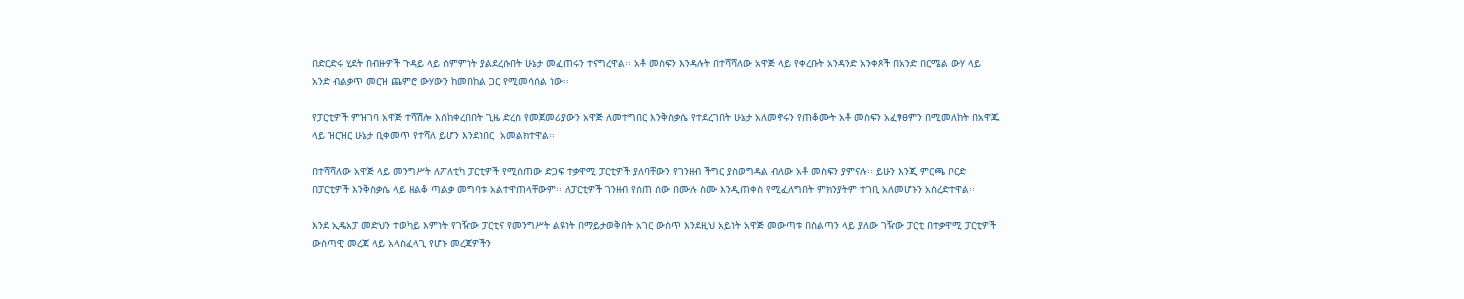በድርድሩ ሂደት በብዙዎች ጉዳይ ላይ ስምምነት ያልደረሱበት ሁኔታ መፈጠሩን ተናግረዋል፡፡ አቶ መስፍን እንዳሉት በተሻሻለው አዋጅ ላይ የቀረቡት አንዳንድ አንቀጾች በአንድ በርሜል ውሃ ላይ አንድ ብልቃጥ መርዝ ጨምሮ ውሃውን ከመበከል ጋር የሚመሳሰል ነው፡፡

የፓርቲዎች ምዝገባ አዋጅ ተሻሽሎ እሰከቀረበበት ጊዜ ድረስ የመጀመሪያውን አዋጅ ለመተግበር እንቅስቃሴ የተደረገበት ሁኔታ አለመኖሩን የጠቆሙት አቶ መስፍን አፈፃፀምን በሚመለከት በአዋጁ ላይ ዝርዝር ሁኔታ ቢቀመጥ የተሻለ ይሆን እንደነበር  አመልክተዋል፡፡

በተሻሻለው አዋጅ ላይ መንግሥት ለፖለቲካ ፓርቲዎች የሚሰጠው ድጋፍ ተቃዋሚ ፓርቲዎች ያለባቸውን የገንዘብ ችግር ያስወግዳል ብለው አቶ መስፍን ያምናሉ፡፡ ይሁን እንጂ ምርጫ ቦርድ በፓርቲዎች እንቅስቃሴ ላይ ዘልቆ ጣልቃ መግባቱ አልተዋጠላቸውም፡፡ ለፓርቲዎች ገንዘብ የሰጠ ሰው በሙሉ ስሙ እንዲጠቀስ የሚፈለግበት ምክንያትም ተገቢ አለመሆኑን አስረድተዋል፡፡

እንደ ኢዴአፓ መድህን ተወካይ እምነት የገዥው ፓርቲና የመንግሥት ልዩነት በማይታወቅበት አገር ውስጥ እንደዚህ አይነት አዋጅ መውጣቱ በስልጣን ላይ ያለው ገዥው ፓርቲ በተቃዋሚ ፓርቲዎች ውስጣዊ መረጃ ላይ አላስፈላጊ የሆኑ መረጃዎችን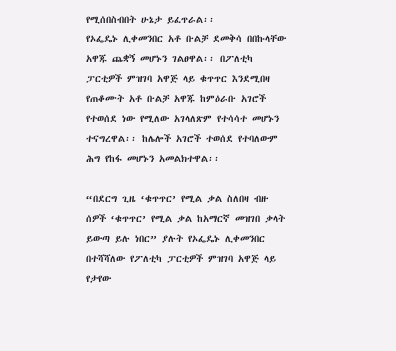የሚሰበስብበት ሁኔታ ይፈጥራል፡፡
የኦፌዴኑ ሊቀመንበር አቶ ቡልቻ ደመቅሳ በበኩላቸው አዋጁ ጨቋኝ መሆኑን ገልፀዋል፡፡ በፖለቲካ ፓርቲዎች ምዝገባ አዋጅ ላይ ቁጥጥር እንደሚበዛ የጠቆሙት አቶ ቡልቻ አዋጁ ከምዕራቡ አገሮች የተወሰደ ነው የሚለው አገላለጽም የተሳሳተ መሆኑን ተናግረዋል፡፡ ከሌሎች አገሮች ተወሰደ የተባለውም ሕግ የከፋ መሆኑን አመልክተዋል፡፡

“በደርግ ጊዜ ‘ቁጥጥር’ የሚል ቃል ስለበዛ ብዙ ሰዎች ‘ቁጥጥር’ የሚል ቃል ከአማርኛ መዝገበ ቃላት ይውጣ ይሉ ነበር” ያሉት የኦፌዴኑ ሊቀመንበር በተሻሻለው የፖለቲካ ፓርቲዎች ምዝገባ አዋጅ ላይ የታየው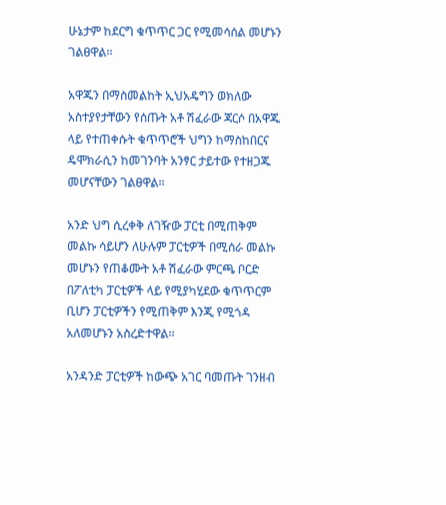ሁኔታም ከደርግ ቁጥጥር ጋር የሚመሳሰል መሆኑን ገልፀዋል፡፡

አዋጁን በማስመልከት ኢህአዴግን ወክለው አስተያየታቸውን የሰጡት አቶ ሽፈራው ጃርሶ በአዋጁ ላይ የተጠቀሱት ቁጥጥሮች ህግን ከማስከበርና ዴሞክራሲን ከመገንባት አንፃር ታይተው የተዘጋጁ መሆናቸውን ገልፀዋል፡፡

አንድ ህግ ሲረቀቅ ለገዥው ፓርቲ በሚጠቅም መልኩ ሳይሆን ለሁሉም ፓርቲዎች በሚሰራ መልኩ መሆኑን የጠቆሙት አቶ ሽፈራው ምርጫ ቦርድ በፖለቲካ ፓርቲዎች ላይ የሚያካሂደው ቁጥጥርም ቢሆን ፓርቲዎችን የሚጠቅም እንጂ የሚጎዳ አለመሆኑን አስረድተዋል፡፡

አንዳንድ ፓርቲዎች ከውጭ አገር ባመጡት ገንዘብ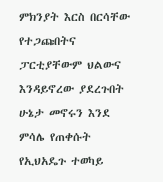ምክንያት እርስ በርሳቸው የተጋጩበትና ፓርቲያቸውም ህልውና እንዳይኖረው ያደረጉበት ሁኔታ መኖሩን እንደ ምሳሌ የጠቀሱት የኢህአዴጉ ተወካይ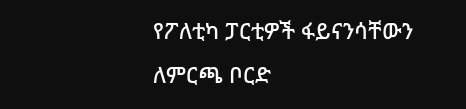የፖለቲካ ፓርቲዎች ፋይናንሳቸውን ለምርጫ ቦርድ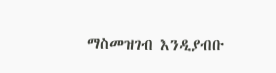ማስመዝገብ እንዲያብቡ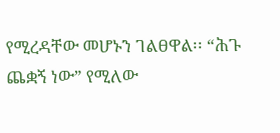የሚረዳቸው መሆኑን ገልፀዋል፡፡ “ሕጉ ጨቋኝ ነው” የሚለው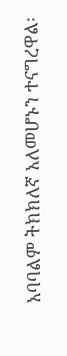አባባልም ትክክለኛ አለመሆኑን ተናግረዋል፡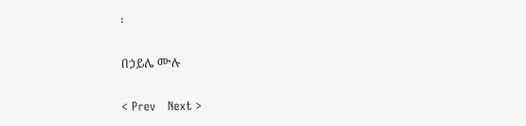፡

በኃይሌ ሙሉ

< Prev   Next >